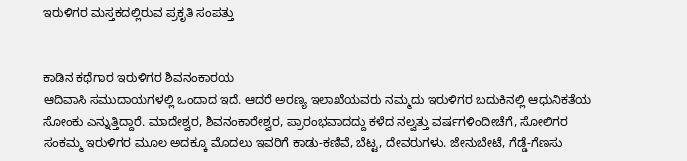ಇರುಳಿಗರ ಮಸ್ತಕದಲ್ಲಿರುವ ಪ್ರಕೃತಿ ಸಂಪತ್ತು


ಕಾಡಿನ ಕಥೆಗಾರ ಇರುಳಿಗರ ಶಿವನಂಕಾರಯ
ಆದಿವಾಸಿ ಸಮುದಾಯಗಳಲ್ಲಿ ಒಂದಾದ ಇದೆ. ಆದರೆ ಅರಣ್ಯ ಇಲಾಖೆಯವರು ನಮ್ಮದು ಇರುಳಿಗರ ಬದುಕಿನಲ್ಲಿ ಆಧುನಿಕತೆಯ ಸೋಂಕು ಎನ್ನುತ್ತಿದ್ದಾರೆ. ಮಾದೇಶ್ವರ, ಶಿವನಂಕಾರೇಶ್ವರ, ಪ್ರಾರಂಭವಾದದ್ದು ಕಳೆದ ನಲ್ವತ್ತು ವರ್ಷಗಳಿಂದೀಚೆಗೆ, ಸೋಲಿಗರ ಸಂಕಮ್ಮ ಇರುಳಿಗರ ಮೂಲ ಅದಕ್ಕೂ ಮೊದಲು ಇವರಿಗೆ ಕಾಡು-ಕಣಿವೆ, ಬೆಟ್ಟ, ದೇವರುಗಳು. ಜೇನುಬೇಟೆ, ಗೆಡ್ಡೆ-ಗೆಣಸು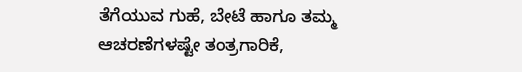ತೆಗೆಯುವ ಗುಹೆ, ಬೇಟೆ ಹಾಗೂ ತಮ್ಮ ಆಚರಣೆಗಳಷ್ಟೇ ತಂತ್ರಗಾರಿಕೆ,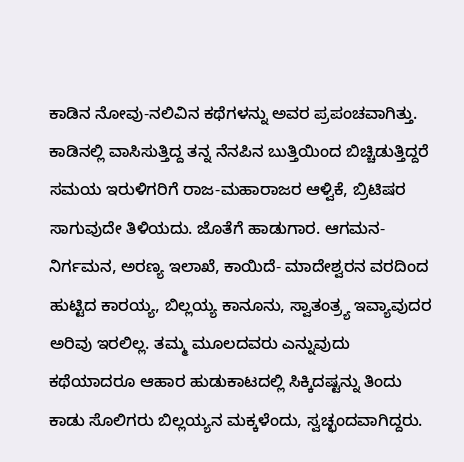ಕಾಡಿನ ನೋವು-ನಲಿವಿನ ಕಥೆಗಳನ್ನು ಅವರ ಪ್ರಪಂಚವಾಗಿತ್ತು. ಕಾಡಿನಲ್ಲಿ ವಾಸಿಸುತ್ತಿದ್ದ ತನ್ನ ನೆನಪಿನ ಬುತ್ತಿಯಿಂದ ಬಿಚ್ಚಿಡುತ್ತಿದ್ದರೆ ಸಮಯ ಇರುಳಿಗರಿಗೆ ರಾಜ-ಮಹಾರಾಜರ ಆಳ್ವಿಕೆ, ಬ್ರಿಟಿಷರ ಸಾಗುವುದೇ ತಿಳಿಯದು. ಜೊತೆಗೆ ಹಾಡುಗಾರ. ಆಗಮನ-ನಿರ್ಗಮನ, ಅರಣ್ಯ ಇಲಾಖೆ, ಕಾಯಿದೆ- ಮಾದೇಶ್ವರನ ವರದಿಂದ ಹುಟ್ಟಿದ ಕಾರಯ್ಯ, ಬಿಲ್ಲಯ್ಯ ಕಾನೂನು, ಸ್ವಾತಂತ್ರ್ಯ ಇವ್ಯಾವುದರ ಅರಿವು ಇರಲಿಲ್ಲ. ತಮ್ಮ ಮೂಲದವರು ಎನ್ನುವುದು ಕಥೆಯಾದರೂ ಆಹಾರ ಹುಡುಕಾಟದಲ್ಲಿ ಸಿಕ್ಕಿದಷ್ಟನ್ನು ತಿಂದು ಕಾಡು ಸೊಲಿಗರು ಬಿಲ್ಲಯ್ಯನ ಮಕ್ಕಳೆಂದು, ಸ್ವಚ್ಛಂದವಾಗಿದ್ದರು.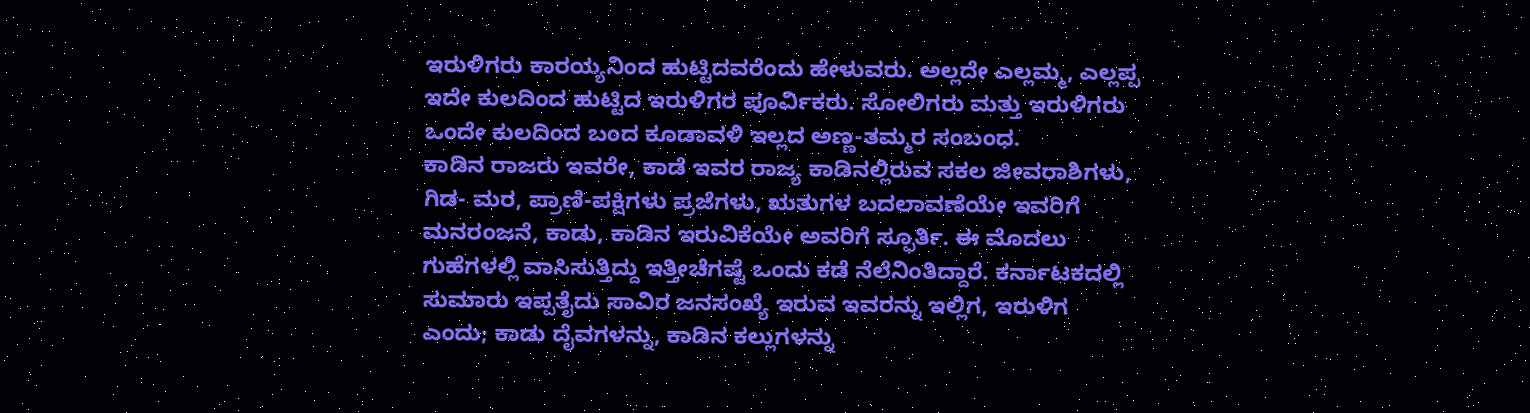ಇರುಳಿಗರು ಕಾರಯ್ಯನಿಂದ ಹುಟ್ಟಿದವರೆಂದು ಹೇಳುವರು. ಅಲ್ಲದೇ ಎಲ್ಲಮ್ಮ, ಎಲ್ಲಪ್ಪ ಇದೇ ಕುಲದಿಂದ ಹುಟ್ಟಿದ ಇರುಳಿಗರ ಪೂರ್ವಿಕರು. ಸೋಲಿಗರು ಮತ್ತು ಇರುಳಿಗರು ಒಂದೇ ಕುಲದಿಂದ ಬಂದ ಕೂಡಾವಳಿ ಇಲ್ಲದ ಅಣ್ಣ-ತಮ್ಮರ ಸಂಬಂಧ.
ಕಾಡಿನ ರಾಜರು ಇವರೇ, ಕಾಡೆ ಇವರ ರಾಜ್ಯ ಕಾಡಿನಲ್ಲಿರುವ ಸಕಲ ಜೀವರಾಶಿಗಳು, ಗಿಡ- ಮರ, ಪ್ರಾಣಿ-ಪಕ್ಷಿಗಳು ಪ್ರಜೆಗಳು, ಋತುಗಳ ಬದಲಾವಣೆಯೇ ಇವರಿಗೆ ಮನರಂಜನೆ, ಕಾಡು, ಕಾಡಿನ ಇರುವಿಕೆಯೇ ಅವರಿಗೆ ಸ್ಫೂರ್ತಿ. ಈ ಮೊದಲು ಗುಹೆಗಳಲ್ಲಿ ವಾಸಿಸುತ್ತಿದ್ದು ಇತ್ತೀಚೆಗಷ್ಟೆ ಒಂದು ಕಡೆ ನೆಲೆನಿಂತಿದ್ದಾರೆ. ಕರ್ನಾಟಕದಲ್ಲಿ ಸುಮಾರು ಇಪ್ಪತೈದು ಸಾವಿರ ಜನಸಂಖ್ಯೆ ಇರುವ ಇವರನ್ನು ಇಲ್ಲಿಗ, ಇರುಳಿಗ ಎಂದು; ಕಾಡು ದೈವಗಳನ್ನು, ಕಾಡಿನ ಕಲ್ಲುಗಳನ್ನು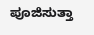ಪೂಜಿಸುತ್ತಾ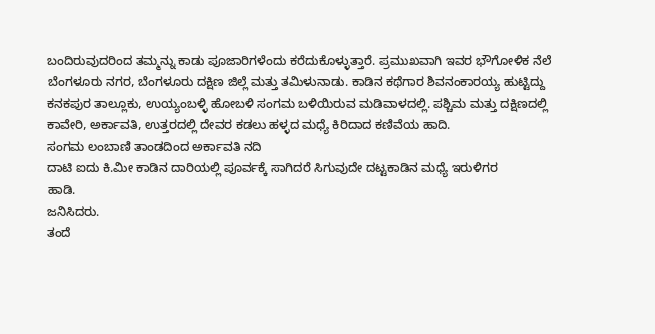ಬಂದಿರುವುದರಿಂದ ತಮ್ಮನ್ನು ಕಾಡು ಪೂಜಾರಿಗಳೆಂದು ಕರೆದುಕೊಳ್ಳುತ್ತಾರೆ. ಪ್ರಮುಖವಾಗಿ ಇವರ ಭೌಗೋಳಿಕ ನೆಲೆ ಬೆಂಗಳೂರು ನಗರ, ಬೆಂಗಳೂರು ದಕ್ಷಿಣ ಜಿಲ್ಲೆ ಮತ್ತು ತಮಿಳುನಾಡು. ಕಾಡಿನ ಕಥೆಗಾರ ಶಿವನಂಕಾರಯ್ಯ ಹುಟ್ಟಿದ್ದು ಕನಕಪುರ ತಾಲ್ಲೂಕು, ಉಯ್ಯಂಬಳ್ಳಿ ಹೋಬಳಿ ಸಂಗಮ ಬಳಿಯಿರುವ ಮಡಿವಾಳದಲ್ಲಿ. ಪಶ್ಚಿಮ ಮತ್ತು ದಕ್ಷಿಣದಲ್ಲಿ ಕಾವೇರಿ, ಅರ್ಕಾವತಿ, ಉತ್ತರದಲ್ಲಿ ದೇವರ ಕಡಲು ಹಳ್ಳದ ಮಧ್ಯೆ ಕಿರಿದಾದ ಕಣಿವೆಯ ಹಾದಿ.
ಸಂಗಮ ಲಂಬಾಣಿ ತಾಂಡದಿಂದ ಅರ್ಕಾವತಿ ನದಿ
ದಾಟಿ ಐದು ಕಿ.ಮೀ ಕಾಡಿನ ದಾರಿಯಲ್ಲಿ ಪೂರ್ವಕ್ಕೆ ಸಾಗಿದರೆ ಸಿಗುವುದೇ ದಟ್ಟಕಾಡಿನ ಮಧ್ಯೆ ಇರುಳಿಗರ
ಹಾಡಿ.
ಜನಿಸಿದರು.
ತಂದೆ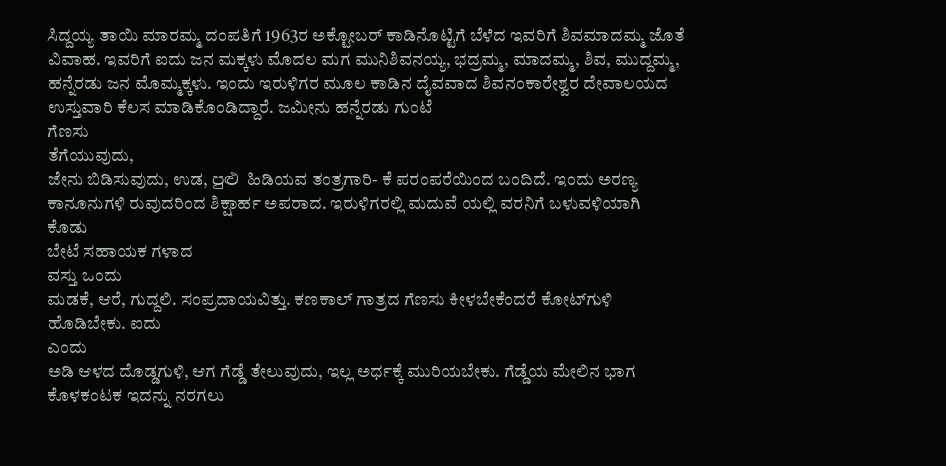ಸಿದ್ದಯ್ಯ ತಾಯಿ ಮಾರಮ್ಮ ದಂಪತಿಗೆ 1963ರ ಅಕ್ಟೋಬರ್ ಕಾಡಿನೊಟ್ಟಿಗೆ ಬೆಳೆದ ಇವರಿಗೆ ಶಿವಮಾದಮ್ಮ ಜೊತೆ ವಿವಾಹ. ಇವರಿಗೆ ಐದು ಜನ ಮಕ್ಕಳು ಮೊದಲ ಮಗ ಮುನಿಶಿವನಯ್ಯ, ಭದ್ರಮ್ಮ, ಮಾದಮ್ಮ, ಶಿವ, ಮುದ್ದಮ್ಮ, ಹನ್ನೆರಡು ಜನ ಮೊಮ್ಮಕ್ಕಳು. ಇಂದು ಇರುಳಿಗರ ಮೂಲ ಕಾಡಿನ ದೈವವಾದ ಶಿವನಂಕಾರೇಶ್ವರ ದೇವಾಲಯದ ಉಸ್ತುವಾರಿ ಕೆಲಸ ಮಾಡಿಕೊಂಡಿದ್ದಾರೆ. ಜಮೀನು ಹನ್ನೆರಡು ಗುಂಟೆ
ಗೆಣಸು
ತೆಗೆಯುವುದು,
ಜೇನು ಬಿಡಿಸುವುದು, ಉಡ, පුළු ಹಿಡಿಯವ ತಂತ್ರಗಾರಿ- ಕೆ ಪರಂಪರೆಯಿಂದ ಬಂದಿದೆ. ಇಂದು ಅರಣ್ಯ ಕಾನೂನುಗಳಿ ರುವುದರಿಂದ ಶಿಕ್ಷಾರ್ಹ ಅಪರಾದ. ಇರುಳಿಗರಲ್ಲಿ ಮದುವೆ ಯಲ್ಲಿ ವರನಿಗೆ ಬಳುವಳಿಯಾಗಿ
ಕೊಡು
ಬೇಟೆ ಸಹಾಯಕ ಗಳಾದ
ವಸ್ತು ಒಂದು
ಮಡಕೆ, ಆರೆ, ಗುದ್ದಲಿ. ಸಂಪ್ರದಾಯವಿತ್ತು. ಕಣಕಾಲ್ ಗಾತ್ರದ ಗೆಣಸು ಕೀಳಬೇಕೆಂದರೆ ಕೋಟ್‌ಗುಳಿ ಹೊಡಿಬೇಕು. ಐದು
ಎಂದು
ಅಡಿ ಆಳದ ದೊಡ್ಡಗುಳಿ, ಆಗ ಗೆಡ್ಡೆ ತೇಲುವುದು, ಇಲ್ಲ ಅರ್ಧಕ್ಕೆ ಮುರಿಯಬೇಕು. ಗೆಡ್ಡೆಯ ಮೇಲಿನ ಭಾಗ ಕೊಳಕಂಟಕ ಇದನ್ನು ನರಗಲು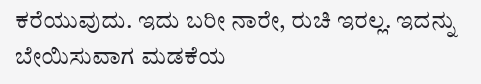ಕರೆಯುವುದು. ಇದು ಬರೀ ನಾರೇ, ರುಚಿ ಇರಲ್ಲ. ಇದನ್ನು ಬೇಯಿಸುವಾಗ ಮಡಕೆಯ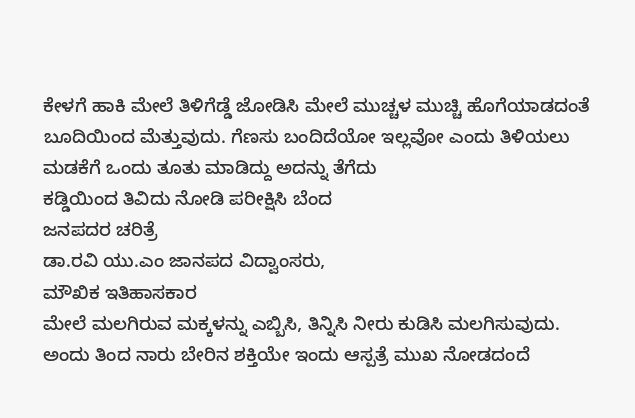ಕೇಳಗೆ ಹಾಕಿ ಮೇಲೆ ತಿಳಿಗೆಡ್ಡೆ ಜೋಡಿಸಿ ಮೇಲೆ ಮುಚ್ಚಳ ಮುಚ್ಚಿ ಹೊಗೆಯಾಡದಂತೆ ಬೂದಿಯಿಂದ ಮೆತ್ತುವುದು. ಗೆಣಸು ಬಂದಿದೆಯೋ ಇಲ್ಲವೋ ಎಂದು ತಿಳಿಯಲು ಮಡಕೆಗೆ ಒಂದು ತೂತು ಮಾಡಿದ್ದು ಅದನ್ನು ತೆಗೆದು
ಕಡ್ಡಿಯಿಂದ ತಿವಿದು ನೋಡಿ ಪರೀಕ್ಷಿಸಿ ಬೆಂದ
ಜನಪದರ ಚರಿತ್ರೆ
ಡಾ.ರವಿ ಯು.ಎಂ ಜಾನಪದ ವಿದ್ವಾಂಸರು,
ಮೌಖಿಕ ಇತಿಹಾಸಕಾರ
ಮೇಲೆ ಮಲಗಿರುವ ಮಕ್ಕಳನ್ನು ಎಬ್ಬಿಸಿ, ತಿನ್ನಿಸಿ ನೀರು ಕುಡಿಸಿ ಮಲಗಿಸುವುದು. ಅಂದು ತಿಂದ ನಾರು ಬೇರಿನ ಶಕ್ತಿಯೇ ಇಂದು ಆಸ್ಪತ್ರೆ ಮುಖ ನೋಡದಂದೆ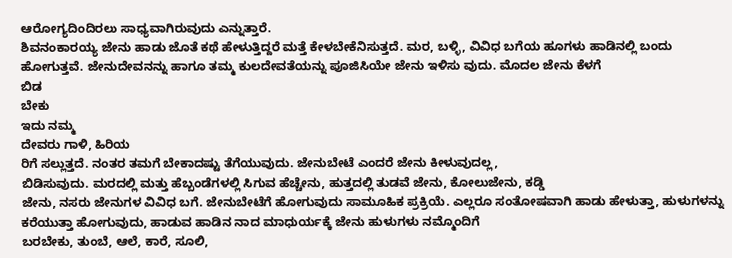ಆರೋಗ್ಯದಿಂದಿರಲು ಸಾಧ್ಯವಾಗಿರುವುದು ಎನ್ನುತ್ತಾರೆ.
ಶಿವನಂಕಾರಯ್ಯ ಜೇನು ಹಾಡು ಜೊತೆ ಕಥೆ ಹೇಳುತ್ತಿದ್ದರೆ ಮತ್ತೆ ಕೇಳಬೇಕೆನಿಸುತ್ತದೆ. ಮರ, ಬಳ್ಳಿ, ವಿವಿಧ ಬಗೆಯ ಹೂಗಳು ಹಾಡಿನಲ್ಲಿ ಬಂದು ಹೋಗುತ್ತವೆ. ಜೇನುದೇವನನ್ನು ಹಾಗೂ ತಮ್ಮ ಕುಲದೇವತೆಯನ್ನು ಪೂಜಿಸಿಯೇ ಜೇನು ಇಳಿಸು ವುದು. ಮೊದಲ ಜೇನು ಕೆಳಗೆ
ಬಿಡ
ಬೇಕು
ಇದು ನಮ್ಮ
ದೇವರು ಗಾಳಿ, ಹಿರಿಯ
ರಿಗೆ ಸಲ್ಲುತ್ತದೆ. ನಂತರ ತಮಗೆ ಬೇಕಾದಷ್ಟು ತೆಗೆಯುವುದು. ಜೇನುಬೇಟೆ ಎಂದರೆ ಜೇನು ಕೀಳುವುದಲ್ಲ,
ಬಿಡಿಸುವುದು. ಮರದಲ್ಲಿ ಮತ್ತು ಹೆಬ್ಬಂಡೆಗಳಲ್ಲಿ ಸಿಗುವ ಹೆಚ್ಚೇನು, ಹುತ್ತದಲ್ಲಿ ತುಡವೆ ಜೇನು, ಕೋಲುಜೇನು, ಕಡ್ಡಿ
ಜೇನು, ನಸರು ಜೇನುಗಳ ವಿವಿಧ ಬಗೆ. ಜೇನುಬೇಟೆಗೆ ಹೋಗುವುದು ಸಾಮೂಹಿಕ ಪ್ರಕ್ರಿಯೆ. ಎಲ್ಲರೂ ಸಂತೋಷವಾಗಿ ಹಾಡು ಹೇಳುತ್ತಾ, ಹುಳುಗಳನ್ನು ಕರೆಯುತ್ತಾ ಹೋಗುವುದು, ಹಾಡುವ ಹಾಡಿನ ನಾದ ಮಾಧುರ್ಯಕ್ಕೆ ಜೇನು ಹುಳುಗಳು ನಮ್ಮೊಂದಿಗೆ
ಬರಬೇಕು, ತುಂಬೆ, ಆಲೆ, ಕಾರೆ, ಸೂಲಿ,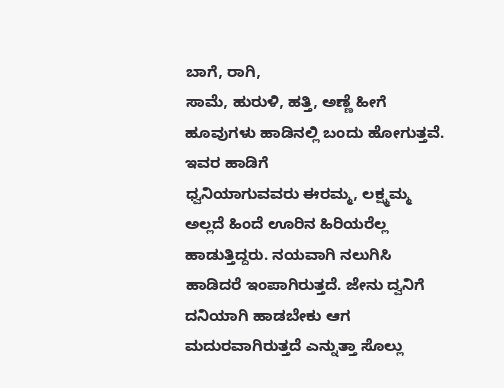ಬಾಗೆ, ರಾಗಿ,
ಸಾಮೆ, ಹುರುಳಿ, ಹತ್ತಿ, ಅಣ್ಣೆ ಹೀಗೆ ಹೂವುಗಳು ಹಾಡಿನಲ್ಲಿ ಬಂದು ಹೋಗುತ್ತವೆ. ಇವರ ಹಾಡಿಗೆ
ಧ್ವನಿಯಾಗುವವರು ಈರಮ್ಮ, ಲಕ್ಷ್ಮಮ್ಮ ಅಲ್ಲದೆ ಹಿಂದೆ ಊರಿನ ಹಿರಿಯರೆಲ್ಲ ಹಾಡುತ್ತಿದ್ದರು. ನಯವಾಗಿ ನಲುಗಿಸಿ ಹಾಡಿದರೆ ಇಂಪಾಗಿರುತ್ತದೆ. ಜೇನು ದ್ವನಿಗೆ ದನಿಯಾಗಿ ಹಾಡಬೇಕು ಆಗ ಮದುರವಾಗಿರುತ್ತದೆ ಎನ್ನುತ್ತಾ ಸೊಲ್ಲು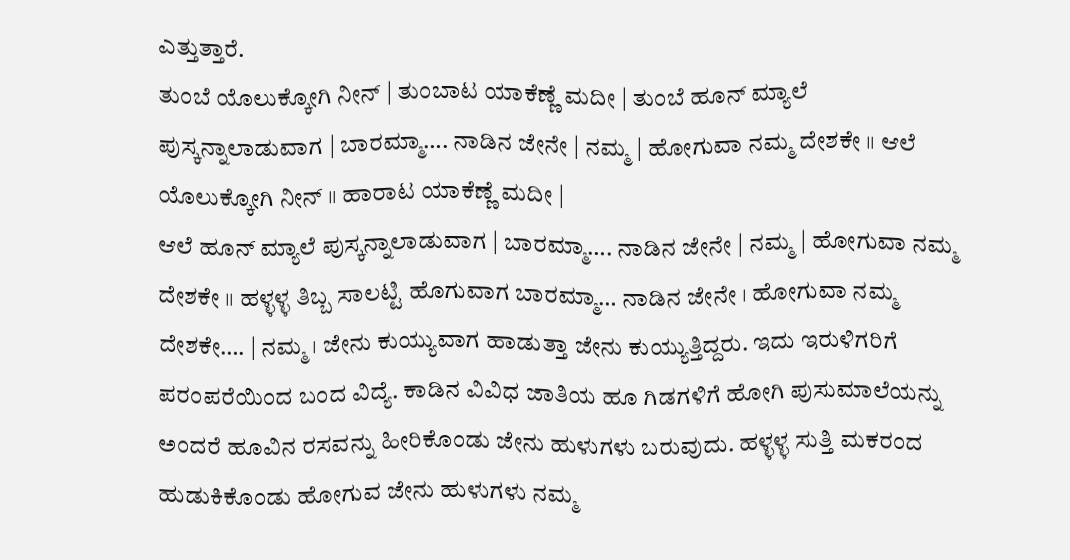ಎತ್ತುತ್ತಾರೆ.
ತುಂಬೆ ಯೊಲುಕ್ಕೋಗಿ ನೀನ್ | ತುಂಬಾಟ ಯಾಕೆಣ್ಣೆ ಮದೀ | ತುಂಬೆ ಹೂನ್ ಮ್ಯಾಲೆ ಪುಸ್ಕನ್ನಾಲಾಡುವಾಗ | ಬಾರಮ್ಮಾ…. ನಾಡಿನ ಜೇನೇ | ನಮ್ಮ | ಹೋಗುವಾ ನಮ್ಮ ದೇಶಕೇ ॥ ಆಲೆ ಯೊಲುಕ್ಕೋಗಿ ನೀನ್ ॥ ಹಾರಾಟ ಯಾಕೆಣ್ಣೆ ಮದೀ |
ಆಲೆ ಹೂನ್ ಮ್ಯಾಲೆ ಪುಸ್ಕನ್ನಾಲಾಡುವಾಗ | ಬಾರಮ್ಮಾ…. ನಾಡಿನ ಜೇನೇ | ನಮ್ಮ | ಹೋಗುವಾ ನಮ್ಮ ದೇಶಕೇ ॥ ಹಳ್ಳಳ್ಳ ತಿಬ್ಬ ಸಾಲಟ್ಟಿ ಹೊಗುವಾಗ ಬಾರಮ್ಮಾ… ನಾಡಿನ ಜೇನೇ । ಹೋಗುವಾ ನಮ್ಮ ದೇಶಕೇ…. | ನಮ್ಮ । ಜೇನು ಕುಯ್ಯುವಾಗ ಹಾಡುತ್ತಾ ಜೇನು ಕುಯ್ಯುತ್ತಿದ್ದರು. ಇದು ಇರುಳಿಗರಿಗೆ ಪರಂಪರೆಯಿಂದ ಬಂದ ವಿದ್ಯೆ. ಕಾಡಿನ ವಿವಿಧ ಜಾತಿಯ ಹೂ ಗಿಡಗಳಿಗೆ ಹೋಗಿ ಪುಸುಮಾಲೆಯನ್ನು ಅಂದರೆ ಹೂವಿನ ರಸವನ್ನು ಹೀರಿಕೊಂಡು ಜೇನು ಹುಳುಗಳು ಬರುವುದು. ಹಳ್ಳಳ್ಳ ಸುತ್ತಿ ಮಕರಂದ ಹುಡುಕಿಕೊಂಡು ಹೋಗುವ ಜೇನು ಹುಳುಗಳು ನಮ್ಮ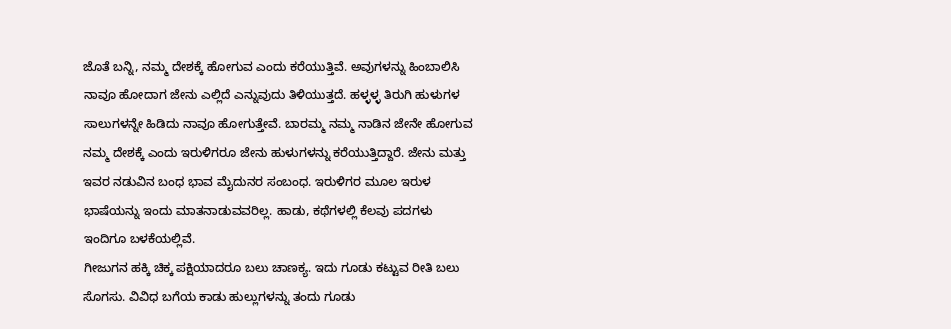ಜೊತೆ ಬನ್ನಿ, ನಮ್ಮ ದೇಶಕ್ಕೆ ಹೋಗುವ ಎಂದು ಕರೆಯುತ್ತಿವೆ. ಅವುಗಳನ್ನು ಹಿಂಬಾಲಿಸಿ ನಾವೂ ಹೋದಾಗ ಜೇನು ಎಲ್ಲಿದೆ ಎನ್ನುವುದು ತಿಳಿಯುತ್ತದೆ. ಹಳ್ಳಳ್ಳ ತಿರುಗಿ ಹುಳುಗಳ ಸಾಲುಗಳನ್ನೇ ಹಿಡಿದು ನಾವೂ ಹೋಗುತ್ತೇವೆ. ಬಾರಮ್ಮ ನಮ್ಮ ನಾಡಿನ ಜೇನೇ ಹೋಗುವ ನಮ್ಮ ದೇಶಕ್ಕೆ ಎಂದು ಇರುಳಿಗರೂ ಜೇನು ಹುಳುಗಳನ್ನು ಕರೆಯುತ್ತಿದ್ದಾರೆ. ಜೇನು ಮತ್ತು ಇವರ ನಡುವಿನ ಬಂಧ ಭಾವ ಮೈದುನರ ಸಂಬಂಧ. ಇರುಳಿಗರ ಮೂಲ ಇರುಳ ಭಾಷೆಯನ್ನು ಇಂದು ಮಾತನಾಡುವವರಿಲ್ಲ. ಹಾಡು, ಕಥೆಗಳಲ್ಲಿ ಕೆಲವು ಪದಗಳು ಇಂದಿಗೂ ಬಳಕೆಯಲ್ಲಿವೆ.
ಗೀಜುಗನ ಹಕ್ಕಿ ಚಿಕ್ಕ ಪಕ್ಷಿಯಾದರೂ ಬಲು ಚಾಣಕ್ಯ. ಇದು ಗೂಡು ಕಟ್ಟುವ ರೀತಿ ಬಲು ಸೊಗಸು. ವಿವಿಧ ಬಗೆಯ ಕಾಡು ಹುಲ್ಲುಗಳನ್ನು ತಂದು ಗೂಡು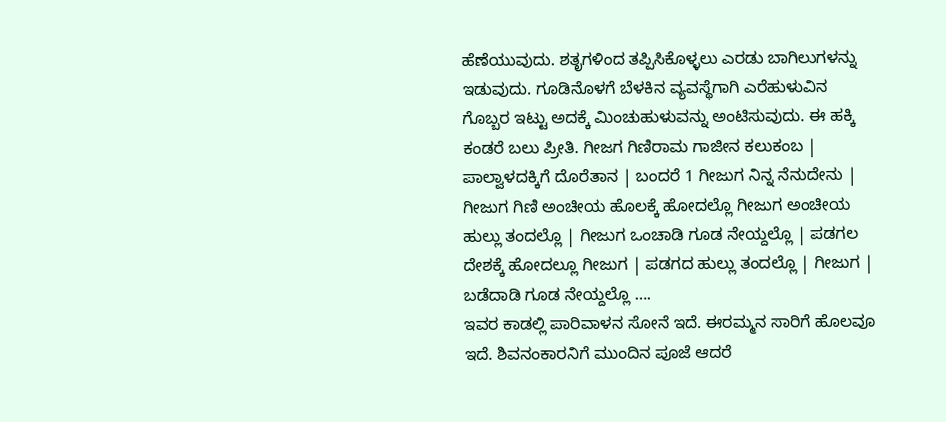ಹೆಣೆಯುವುದು. ಶತೃಗಳಿಂದ ತಪ್ಪಿಸಿಕೊಳ್ಳಲು ಎರಡು ಬಾಗಿಲುಗಳನ್ನು ಇಡುವುದು. ಗೂಡಿನೊಳಗೆ ಬೆಳಕಿನ ವ್ಯವಸ್ಥೆಗಾಗಿ ಎರೆಹುಳುವಿನ
ಗೊಬ್ಬರ ಇಟ್ಟು ಅದಕ್ಕೆ ಮಿಂಚುಹುಳುವನ್ನು ಅಂಟಿಸುವುದು. ಈ ಹಕ್ಕಿ ಕಂಡರೆ ಬಲು ಪ್ರೀತಿ. ಗೀಜಗ ಗಿಣಿರಾಮ ಗಾಜೀನ ಕಲುಕಂಬ | ಪಾಲ್ವಾಳದಕ್ಕಿಗೆ ದೊರೆತಾನ | ಬಂದರೆ 1 ಗೀಜುಗ ನಿನ್ನ ನೆನುದೇನು | ಗೀಜುಗ ಗಿಣಿ ಅಂಚೀಯ ಹೊಲಕ್ಕೆ ಹೋದಲ್ಲೊ ಗೀಜುಗ ಅಂಚೀಯ ಹುಲ್ಲು ತಂದಲ್ಲೊ | ಗೀಜುಗ ಒಂಚಾಡಿ ಗೂಡ ನೇಯ್ದಲ್ಲೊ | ಪಡಗಲ ದೇಶಕ್ಕೆ ಹೋದಲ್ಲೂ ಗೀಜುಗ | ಪಡಗದ ಹುಲ್ಲು ತಂದಲ್ಲೊ | ಗೀಜುಗ | ಬಡೆದಾಡಿ ಗೂಡ ನೇಯ್ದಲ್ಲೊ ….
ಇವರ ಕಾಡಲ್ಲಿ ಪಾರಿವಾಳನ ಸೋನೆ ಇದೆ. ಈರಮ್ಮನ ಸಾರಿಗೆ ಹೊಲವೂ ಇದೆ. ಶಿವನಂಕಾರನಿಗೆ ಮುಂದಿನ ಪೂಜೆ ಆದರೆ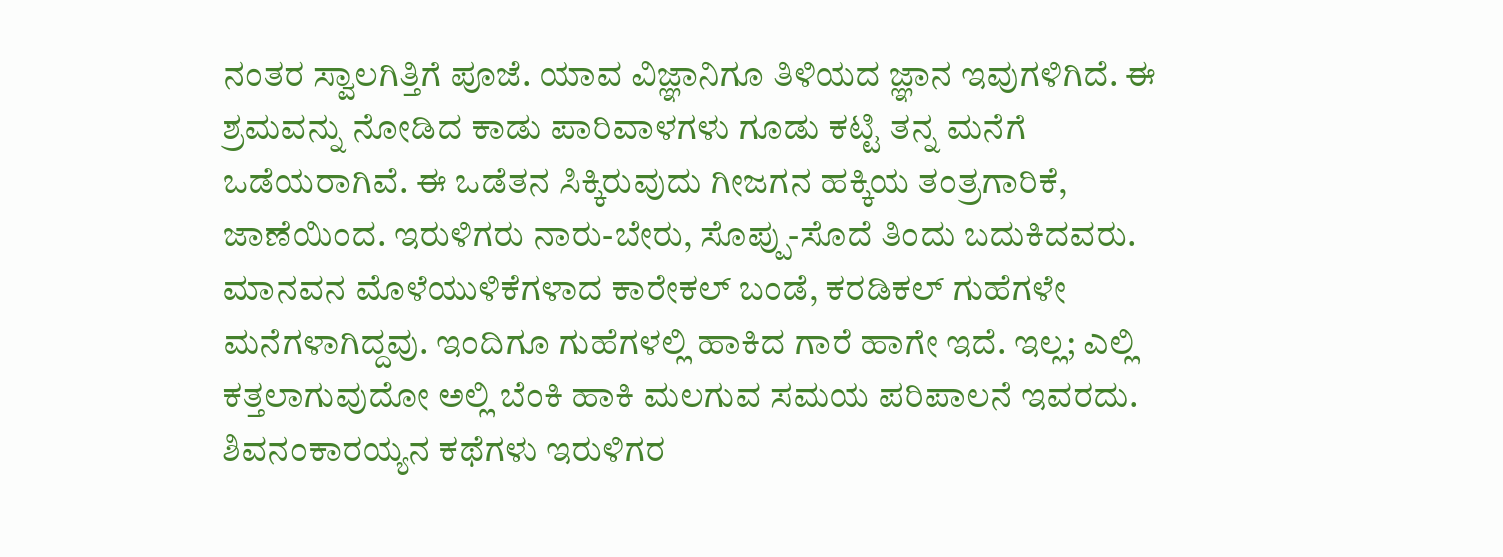ನಂತರ ಸ್ವಾಲಗಿತ್ತಿಗೆ ಪೂಜೆ. ಯಾವ ವಿಜ್ಞಾನಿಗೂ ತಿಳಿಯದ ಜ್ಞಾನ ಇವುಗಳಿಗಿದೆ. ಈ ಶ್ರಮವನ್ನು ನೋಡಿದ ಕಾಡು ಪಾರಿವಾಳಗಳು ಗೂಡು ಕಟ್ಟಿ ತನ್ನ ಮನೆಗೆ ಒಡೆಯರಾಗಿವೆ. ಈ ಒಡೆತನ ಸಿಕ್ಕಿರುವುದು ಗೀಜಗನ ಹಕ್ಕಿಯ ತಂತ್ರಗಾರಿಕೆ, ಜಾಣೆಯಿಂದ. ಇರುಳಿಗರು ನಾರು-ಬೇರು, ಸೊಪ್ಪು-ಸೊದೆ ತಿಂದು ಬದುಕಿದವರು. ಮಾನವನ ಮೊಳೆಯುಳಿಕೆಗಳಾದ ಕಾರೇಕಲ್ ಬಂಡೆ, ಕರಡಿಕಲ್ ಗುಹೆಗಳೇ ಮನೆಗಳಾಗಿದ್ದವು. ಇಂದಿಗೂ ಗುಹೆಗಳಲ್ಲಿ ಹಾಕಿದ ಗಾರೆ ಹಾಗೇ ಇದೆ. ಇಲ್ಲ; ಎಲ್ಲಿ ಕತ್ತಲಾಗುವುದೋ ಅಲ್ಲಿ ಬೆಂಕಿ ಹಾಕಿ ಮಲಗುವ ಸಮಯ ಪರಿಪಾಲನೆ ಇವರದು.
ಶಿವನಂಕಾರಯ್ಯನ ಕಥೆಗಳು ಇರುಳಿಗರ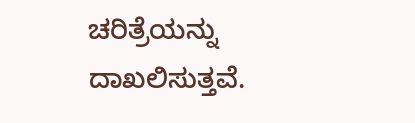ಚರಿತ್ರೆಯನ್ನು ದಾಖಲಿಸುತ್ತವೆ.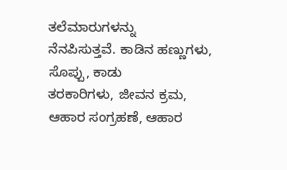ತಲೆಮಾರುಗಳನ್ನು
ನೆನಪಿಸುತ್ತವೆ. ಕಾಡಿನ ಹಣ್ಣುಗಳು, ಸೊಪ್ಪು, ಕಾಡು
ತರಕಾರಿಗಳು, ಜೀವನ ಕ್ರಮ, ಆಹಾರ ಸಂಗ್ರಹಣೆ, ಆಹಾರ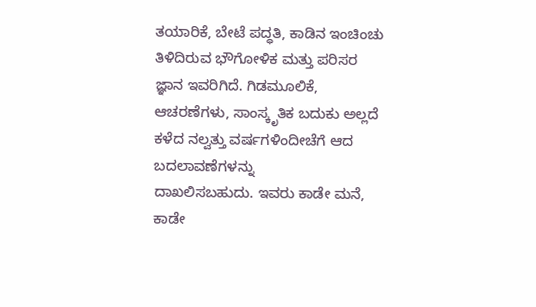ತಯಾರಿಕೆ, ಬೇಟೆ ಪದ್ಧತಿ, ಕಾಡಿನ ಇಂಚಿಂಚು ತಿಳಿದಿರುವ ಭೌಗೋಳಿಕ ಮತ್ತು ಪರಿಸರ
ಜ್ಞಾನ ಇವರಿಗಿದೆ. ಗಿಡಮೂಲಿಕೆ, ಆಚರಣೆಗಳು, ಸಾಂಸ್ಕೃತಿಕ ಬದುಕು ಅಲ್ಲದೆ ಕಳೆದ ನಲ್ವತ್ತು ವರ್ಷಗಳಿಂದೀಚೆಗೆ ಆದ ಬದಲಾವಣೆಗಳನ್ನು
ದಾಖಲಿಸಬಹುದು. ಇವರು ಕಾಡೇ ಮನೆ, ಕಾಡೇ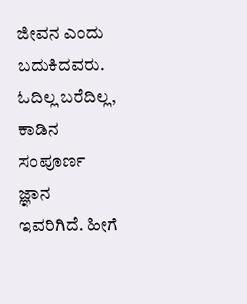ಜೀವನ ಎಂದು ಬದುಕಿದವರು. ಓದಿಲ್ಲ ಬರೆದಿಲ್ಲ, ಕಾಡಿನ ಸಂಪೂರ್ಣ ಜ್ಞಾನ ಇವರಿಗಿದೆ. ಹೀಗೆ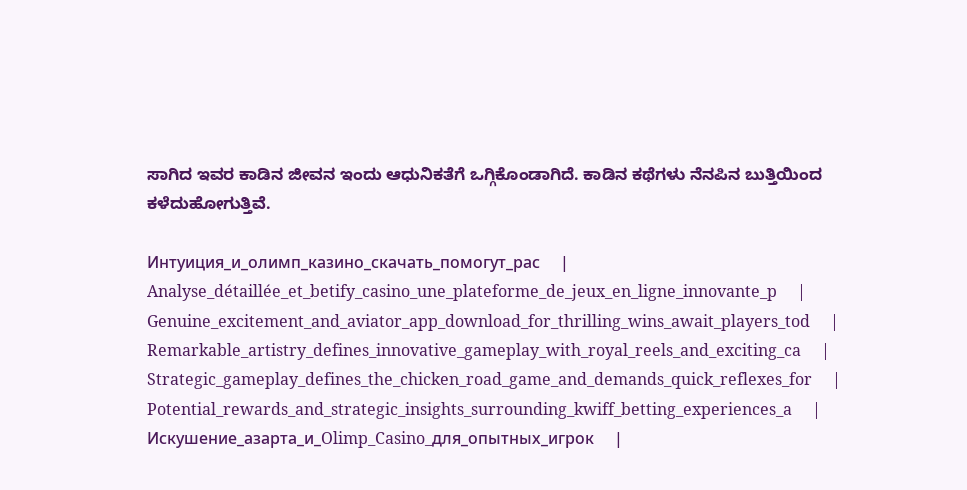ಸಾಗಿದ ಇವರ ಕಾಡಿನ ಜೀವನ ಇಂದು ಆಧುನಿಕತೆಗೆ ಒಗ್ಗಿಕೊಂಡಾಗಿದೆ. ಕಾಡಿನ ಕಥೆಗಳು ನೆನಪಿನ ಬುತ್ತಿಯಿಂದ ಕಳೆದುಹೋಗುತ್ತಿವೆ.

Интуиция_и_олимп_казино_скачать_помогут_рас     |     Analyse_détaillée_et_betify_casino_une_plateforme_de_jeux_en_ligne_innovante_p     |     Genuine_excitement_and_aviator_app_download_for_thrilling_wins_await_players_tod     |     Remarkable_artistry_defines_innovative_gameplay_with_royal_reels_and_exciting_ca     |     Strategic_gameplay_defines_the_chicken_road_game_and_demands_quick_reflexes_for     |     Potential_rewards_and_strategic_insights_surrounding_kwiff_betting_experiences_a     |     Искушение_азарта_и_Olimp_Casino_для_опытных_игрок     |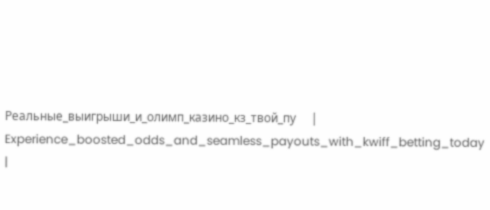Реальные_выигрыши_и_олимп_казино_кз_твой_пу     |     Experience_boosted_odds_and_seamless_payouts_with_kwiff_betting_today     |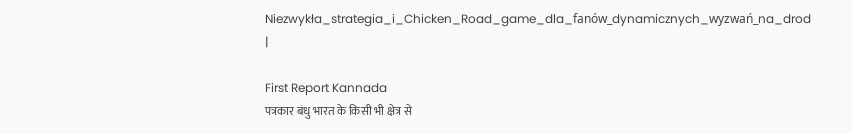Niezwykła_strategia_i_Chicken_Road_game_dla_fanów_dynamicznych_wyzwań_na_drod     |

First Report Kannada
पत्रकार बंधु भारत के किसी भी क्षेत्र से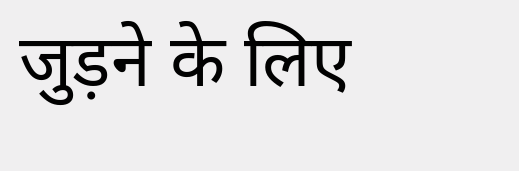जुड़ने के लिए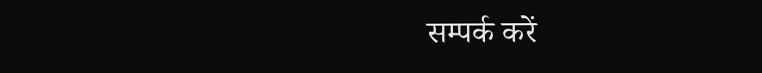सम्पर्क करें